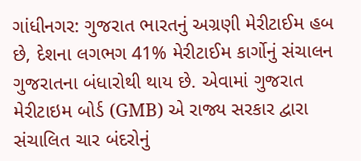ગાંધીનગર: ગુજરાત ભારતનું અગ્રણી મેરીટાઈમ હબ છે, દેશના લગભગ 41% મેરીટાઈમ કાર્ગોનું સંચાલન ગુજરાતના બંધારોથી થાય છે. એવામાં ગુજરાત મેરીટાઇમ બોર્ડ (GMB) એ રાજ્ય સરકાર દ્વારા સંચાલિત ચાર બંદરોનું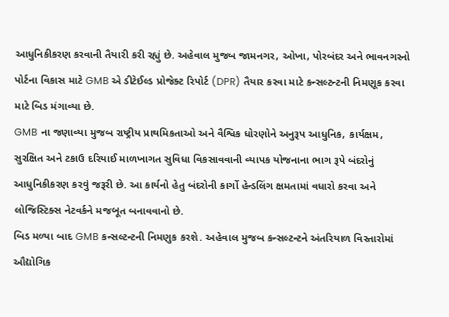આધુનિકીકરણ કરવાની તૈયારી કરી રહ્યું છે. અહેવાલ મુજબ જામનગર, ઓખા, પોરબંદર અને ભાવનગરનો પોર્ટના વિકાસ માટે GMB એ ડીટેઈલ્ડ પ્રોજેક્ટ રિપોર્ટ (DPR) તૈયાર કરવા માટે કન્સલ્ટન્ટની નિમણૂક કરવા માટે બિડ મંગાવ્યા છે.
GMB ના જણાવ્યા મુજબ રાષ્ટ્રીય પ્રાથમિકતાઓ અને વૈશ્વિક ધોરણોને અનુરૂપ આધુનિક, કાર્યક્ષમ, સુરક્ષિત અને ટકાઉ દરિયાઈ માળખાગત સુવિધા વિકસાવવાની વ્યાપક યોજનાના ભાગ રૂપે બંદરોનું આધુનિકીકરણ કરવું જરૂરી છે. આ કાર્યનો હેતુ બંદરોની કાર્ગો હેન્ડલિંગ ક્ષમતામાં વધારો કરવા અને લોજિસ્ટિક્સ નેટવર્કને મજબૂત બનાવવાનો છે.
બિડ મળ્યા બાદ GMB કન્સલ્ટન્ટની નિમણુક કરશે. અહેવાલ મુજબ કન્સલ્ટન્ટને અંતરિયાળ વિસ્તારોમાં ઔદ્યોગિક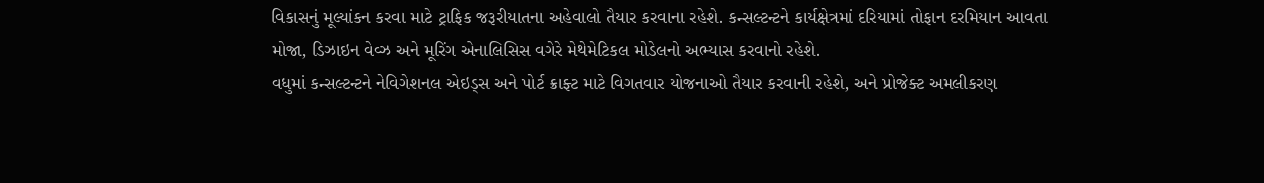વિકાસનું મૂલ્યાંકન કરવા માટે ટ્રાફિક જરૂરીયાતના અહેવાલો તૈયાર કરવાના રહેશે. કન્સલ્ટન્ટને કાર્યક્ષેત્રમાં દરિયામાં તોફાન દરમિયાન આવતા મોજા, ડિઝાઇન વેવ્ઝ અને મૂરિંગ એનાલિસિસ વગેરે મેથેમેટિકલ મોડેલનો અભ્યાસ કરવાનો રહેશે.
વધુમાં કન્સલ્ટન્ટને નેવિગેશનલ એઇડ્સ અને પોર્ટ ક્રાફ્ટ માટે વિગતવાર યોજનાઓ તૈયાર કરવાની રહેશે, અને પ્રોજેક્ટ અમલીકરણ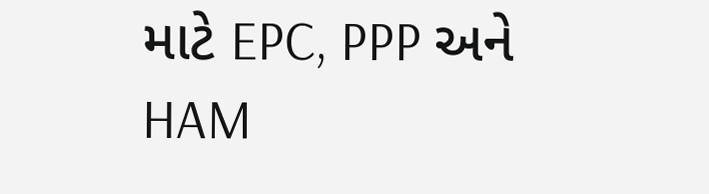માટે EPC, PPP અને HAM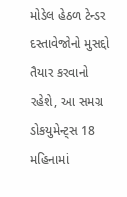મોડેલ હેઠળ ટેન્ડર દસ્તાવેજોનો મુસદ્દો તૈયાર કરવાનો રહેશે, આ સમગ્ર ડોકયુમેન્ટ્સ 18 મહિનામાં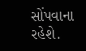સોંપવાના રહેશે.